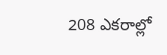208 ఎకరాల్లో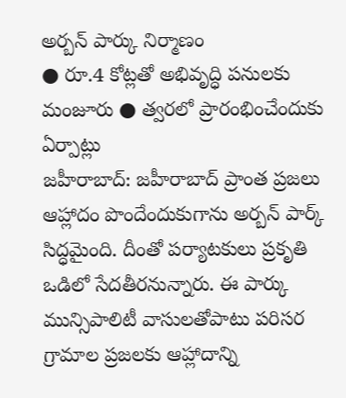అర్బన్ పార్కు నిర్మాణం
● రూ.4 కోట్లతో అభివృద్ధి పనులకు మంజూరు ● త్వరలో ప్రారంభించేందుకు ఏర్పాట్లు
జహీరాబాద్: జహీరాబాద్ ప్రాంత ప్రజలు ఆహ్లాదం పొందేందుకుగాను అర్బన్ పార్క్ సిద్ధమైంది. దీంతో పర్యాటకులు ప్రకృతి ఒడిలో సేదతీరనున్నారు. ఈ పార్కు మున్సిపాలిటీ వాసులతోపాటు పరిసర గ్రామాల ప్రజలకు ఆహ్లాదాన్ని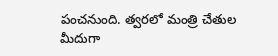పంచనుంది. త్వరలో మంత్రి చేతుల మీదుగా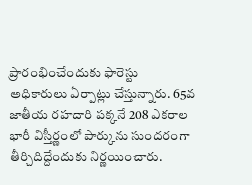ప్రారంభించేందుకు ఫారెస్టు అధికారులు ఏర్పాట్లు చేస్తున్నారు. 65వ జాతీయ రహదారి పక్కనే 208 ఎకరాల భారీ విస్తీర్ణంలో పార్కును సుందరంగా తీర్చిదిద్దేందుకు నిర్ణయించారు.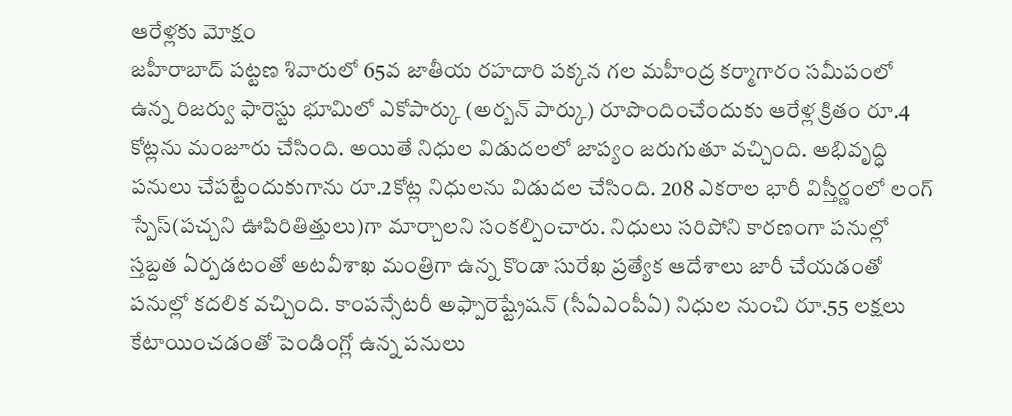ఆరేళ్లకు మోక్షం
జహీరాబాద్ పట్టణ శివారులో 65వ జాతీయ రహదారి పక్కన గల మహీంద్ర కర్మాగారం సమీపంలో ఉన్న రిజర్వు ఫారెస్టు భూమిలో ఎకోపార్కు (అర్బన్ పార్కు) రూపొందించేందుకు ఆరేళ్ల క్రితం రూ.4 కోట్లను మంజూరు చేసింది. అయితే నిధుల విడుదలలో జాప్యం జరుగుతూ వచ్చింది. అభివృద్ధి పనులు చేపట్టేందుకుగాను రూ.2కోట్ల నిధులను విడుదల చేసింది. 208 ఎకరాల భారీ విస్తీర్ణంలో లంగ్ స్పేస్(పచ్చని ఊపిరితిత్తులు)గా మార్చాలని సంకల్పించారు. నిధులు సరిపోని కారణంగా పనుల్లో స్తబ్దత ఏర్పడటంతో అటవీశాఖ మంత్రిగా ఉన్న కొండా సురేఖ ప్రత్యేక ఆదేశాలు జారీ చేయడంతో పనుల్లో కదలిక వచ్చింది. కాంపన్సేటరీ అఫ్పారెష్ట్రేషన్ (సీఏఎంపీఏ) నిధుల నుంచి రూ.55 లక్షలు కేటాయించడంతో పెండింగ్లో ఉన్న పనులు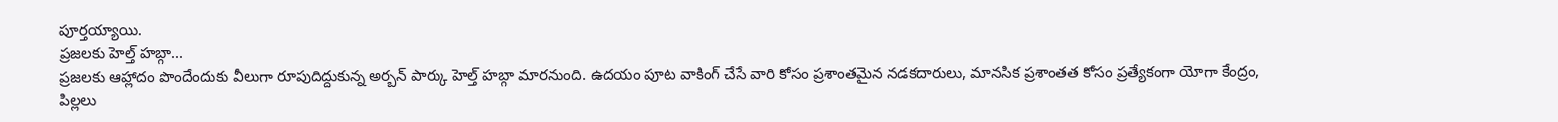పూర్తయ్యాయి.
ప్రజలకు హెల్త్ హబ్గా...
ప్రజలకు ఆహ్లాదం పొందేందుకు వీలుగా రూపుదిద్దుకున్న అర్బన్ పార్కు హెల్త్ హబ్గా మారనుంది. ఉదయం పూట వాకింగ్ చేసే వారి కోసం ప్రశాంతమైన నడకదారులు, మానసిక ప్రశాంతత కోసం ప్రత్యేకంగా యోగా కేంద్రం, పిల్లలు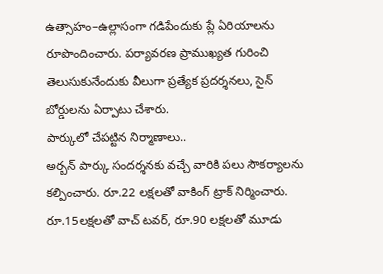ఉత్సాహం–ఉల్లాసంగా గడిపేందుకు ప్లే ఏరియాలను రూపొందించారు. పర్యావరణ ప్రాముఖ్యత గురించి తెలుసుకునేందుకు వీలుగా ప్రత్యేక ప్రదర్శనలు, సైన్ బోర్డులను ఏర్పాటు చేశారు.
పార్కులో చేపట్టిన నిర్మాణాలు..
అర్బన్ పార్కు సందర్శనకు వచ్చే వారికి పలు సౌకర్యాలను కల్పించారు. రూ.22 లక్షలతో వాకింగ్ ట్రాక్ నిర్మించారు. రూ.15లక్షలతో వాచ్ టవర్, రూ.90 లక్షలతో మూడు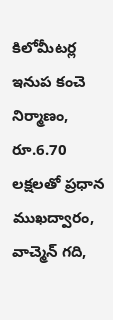కిలోమీటర్ల ఇనుప కంచె నిర్మాణం, రూ.6.70 లక్షలతో ప్రధాన ముఖద్వారం, వాచ్మెన్ గది,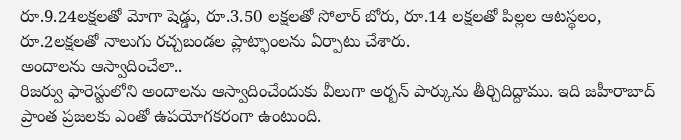రూ.9.24లక్షలతో మోగా షెడ్డు, రూ.3.50 లక్షలతో సోలార్ బోరు, రూ.14 లక్షలతో పిల్లల ఆటస్థలం, రూ.2లక్షలతో నాలుగు రచ్చబండల ప్లాట్ఫాంలను ఏర్పాటు చేశారు.
అందాలను ఆస్వాదించేలా..
రిజర్వు ఫారెస్టులోని అందాలను ఆస్వాదించేందుకు వీలుగా అర్బన్ పార్కును తీర్చిదిద్దాము. ఇది జహీరాబాద్ ప్రాంత ప్రజలకు ఎంతో ఉపయోగకరంగా ఉంటుంది.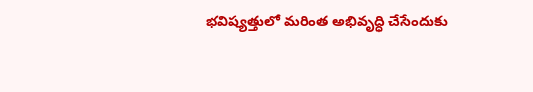భవిష్యత్తులో మరింత అభివృద్ధి చేసేందుకు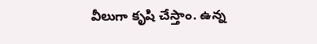వీలుగా కృషి చేస్తాం. ఉన్న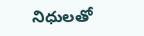నిధులతో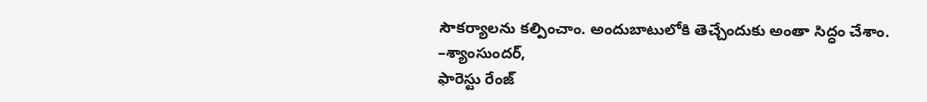సౌకర్యాలను కల్పించాం. అందుబాటులోకి తెచ్చేందుకు అంతా సిద్ధం చేశాం.
–శ్యాంసుందర్,
ఫారెస్టు రేంజ్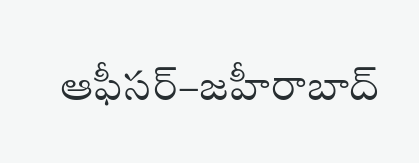ఆఫీసర్–జహీరాబాద్